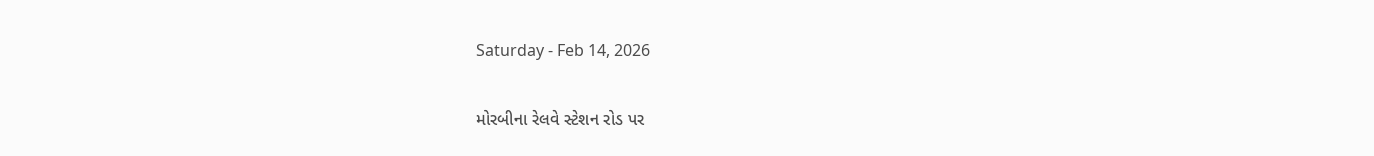Saturday - Feb 14, 2026

મોરબીના રેલવે સ્ટેશન રોડ પર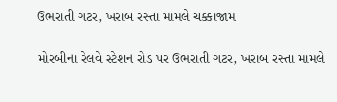ઉભરાતી ગટર, ખરાબ રસ્તા મામલે ચક્કાજામ

મોરબીના રેલવે સ્ટેશન રોડ પર ઉભરાતી ગટર, ખરાબ રસ્તા મામલે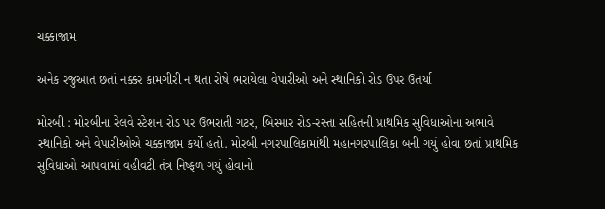ચક્કાજામ

અનેક રજુઆત છતાં નક્કર કામગીરી ન થતા રોષે ભરાયેલા વેપારીઓ અને સ્થાનિકો રોડ ઉપર ઉતર્યા

મોરબી : મોરબીના રેલવે સ્ટેશન રોડ પર ઉભરાતી ગટર, બિસ્માર રોડ-રસ્તા સહિતની પ્રાથમિક સુવિધાઓના અભાવે સ્થાનિકો અને વેપારીઓએ ચક્કાજામ કર્યો હતો. મોરબી નગરપાલિકામાંથી મહાનગરપાલિકા બની ગયું હોવા છતાં પ્રાથમિક સુવિધાઓ આપવામાં વહીવટી તંત્ર નિષ્ફળ ગયું હોવાનો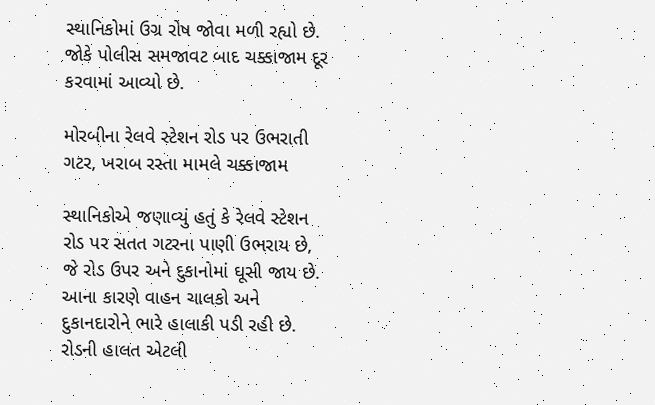સ્થાનિકોમાં ઉગ્ર રોષ જોવા મળી રહ્યો છે. જોકે પોલીસ સમજાવટ બાદ ચક્કાજામ દૂર કરવામાં આવ્યો છે.

મોરબીના રેલવે સ્ટેશન રોડ પર ઉભરાતી ગટર, ખરાબ રસ્તા મામલે ચક્કાજામ

સ્થાનિકોએ જણાવ્યું હતું કે રેલવે સ્ટેશન રોડ પર સતત ગટરના પાણી ઉભરાય છે, જે રોડ ઉપર અને દુકાનોમાં ઘૂસી જાય છે. આના કારણે વાહન ચાલકો અને દુકાનદારોને ભારે હાલાકી પડી રહી છે. રોડની હાલત એટલી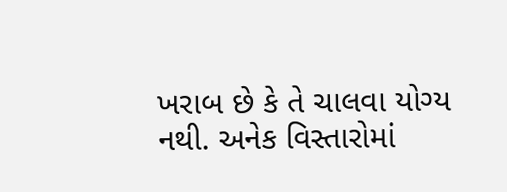ખરાબ છે કે તે ચાલવા યોગ્ય નથી. અનેક વિસ્તારોમાં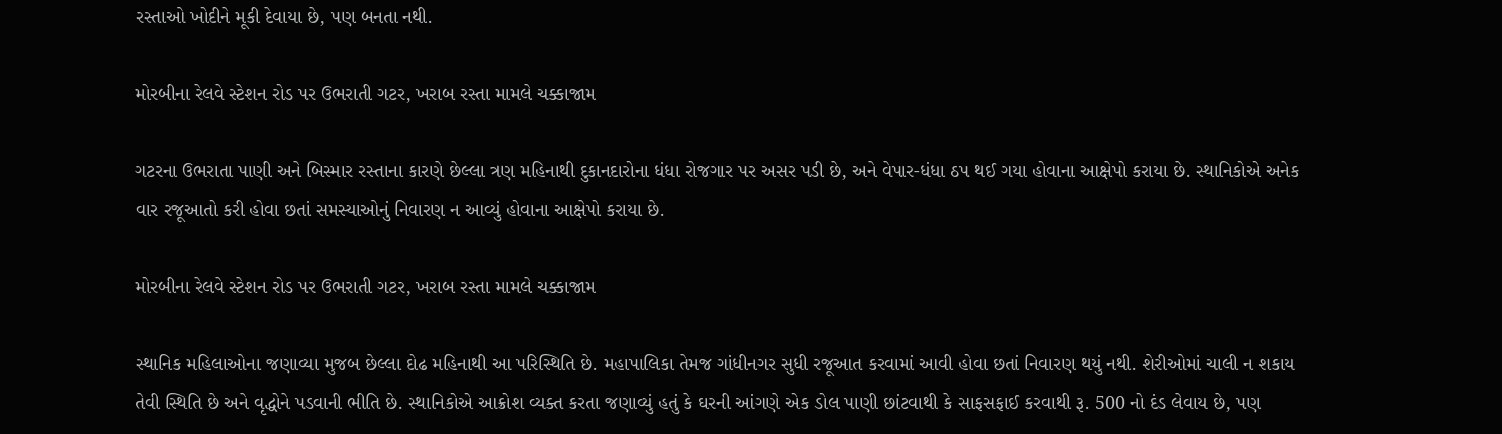રસ્તાઓ ખોદીને મૂકી દેવાયા છે, પણ બનતા નથી.

મોરબીના રેલવે સ્ટેશન રોડ પર ઉભરાતી ગટર, ખરાબ રસ્તા મામલે ચક્કાજામ

ગટરના ઉભરાતા પાણી અને બિસ્માર રસ્તાના કારણે છેલ્લા ત્રણ મહિનાથી દુકાનદારોના ધંધા રોજગાર પર અસર પડી છે, અને વેપાર-ધંધા ઠપ થઈ ગયા હોવાના આક્ષેપો કરાયા છે. સ્થાનિકોએ અનેક વાર રજૂઆતો કરી હોવા છતાં સમસ્યાઓનું નિવારણ ન આવ્યું હોવાના આક્ષેપો કરાયા છે.

મોરબીના રેલવે સ્ટેશન રોડ પર ઉભરાતી ગટર, ખરાબ રસ્તા મામલે ચક્કાજામ

સ્થાનિક મહિલાઓના જણાવ્યા મુજબ છેલ્લા દોઢ મહિનાથી આ પરિસ્થિતિ છે. મહાપાલિકા તેમજ ગાંધીનગર સુધી રજૂઆત કરવામાં આવી હોવા છતાં નિવારણ થયું નથી. શેરીઓમાં ચાલી ન શકાય તેવી સ્થિતિ છે અને વૃદ્ધોને પડવાની ભીતિ છે. સ્થાનિકોએ આક્રોશ વ્યક્ત કરતા જણાવ્યું હતું કે ઘરની આંગણે એક ડોલ પાણી છાંટવાથી કે સાફસફાઈ કરવાથી રૂ. 500 નો દંડ લેવાય છે, પણ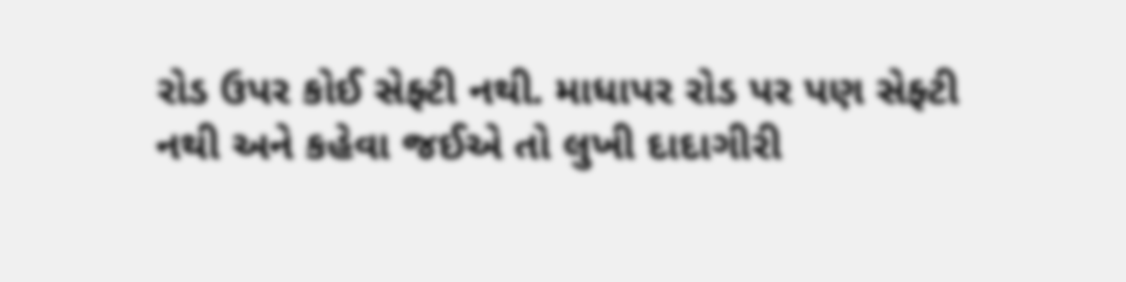રોડ ઉપર કોઈ સેફ્ટી નથી. માધાપર રોડ પર પણ સેફ્ટી નથી અને કહેવા જઈએ તો લુખી દાદાગીરી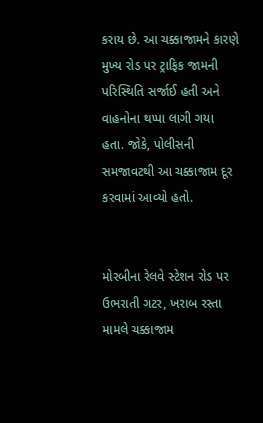કરાય છે. આ ચક્કાજામને કારણે મુખ્ય રોડ પર ટ્રાફિક જામની પરિસ્થિતિ સર્જાઈ હતી અને વાહનોના થપ્પા લાગી ગયા હતા. જોકે, પોલીસની સમજાવટથી આ ચક્કાજામ દૂર કરવામાં આવ્યો હતો.


મોરબીના રેલવે સ્ટેશન રોડ પર ઉભરાતી ગટર, ખરાબ રસ્તા મામલે ચક્કાજામ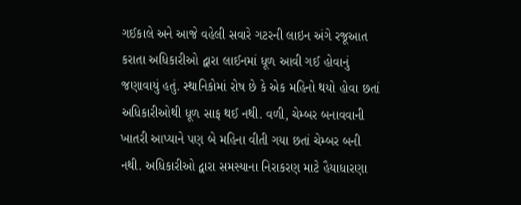ગઈકાલે અને આજે વહેલી સવારે ગટરની લાઇન અંગે રજૂઆત કરાતા અધિકારીઓ દ્વારા લાઈનમાં ધૂળ આવી ગઈ હોવાનું જણાવાયું હતું. સ્થાનિકોમાં રોષ છે કે એક મહિનો થયો હોવા છતાં અધિકારીઓથી ધૂળ સાફ થઈ નથી. વળી, ચેમ્બર બનાવવાની ખાતરી આપ્યાને પણ બે મહિના વીતી ગયા છતાં ચેમ્બર બની નથી. અધિકારીઓ દ્વારા સમસ્યાના નિરાકરણ માટે હૈયાધારણા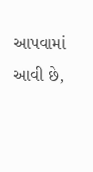આપવામાં આવી છે,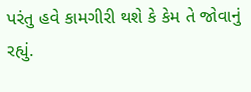પરંતુ હવે કામગીરી થશે કે કેમ તે જોવાનું રહ્યું.